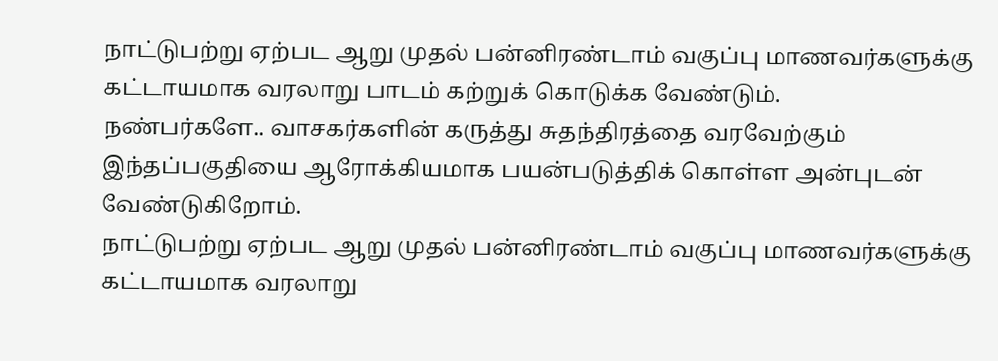நாட்டுபற்று ஏற்பட ஆறு முதல் பன்னிரண்டாம் வகுப்பு மாணவர்களுக்கு கட்டாயமாக வரலாறு பாடம் கற்றுக் கொடுக்க வேண்டும்.
நண்பர்களே.. வாசகர்களின் கருத்து சுதந்திரத்தை வரவேற்கும் இந்தப்பகுதியை ஆரோக்கியமாக பயன்படுத்திக் கொள்ள அன்புடன் வேண்டுகிறோம்.
நாட்டுபற்று ஏற்பட ஆறு முதல் பன்னிரண்டாம் வகுப்பு மாணவர்களுக்கு கட்டாயமாக வரலாறு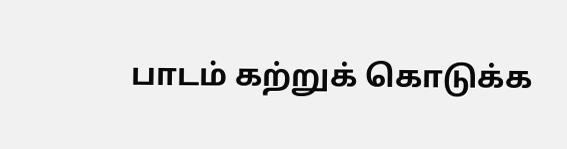பாடம் கற்றுக் கொடுக்க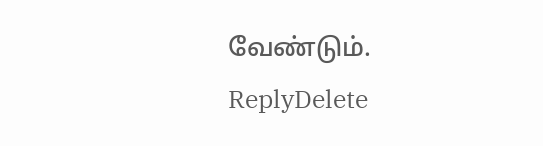வேண்டும்.
ReplyDelete